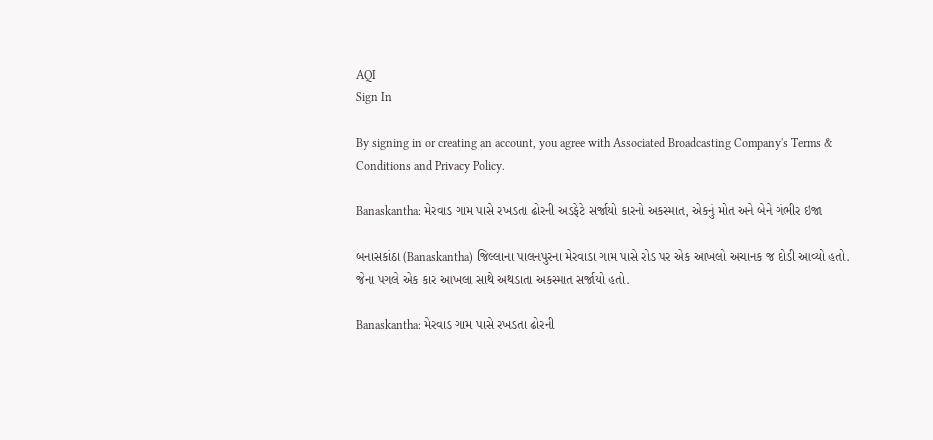AQI
Sign In

By signing in or creating an account, you agree with Associated Broadcasting Company's Terms & Conditions and Privacy Policy.

Banaskantha: મેરવાડ ગામ પાસે રખડતા ઢોરની અડફેટે સર્જાયો કારનો અકસ્માત, એકનું મોત અને બેને ગંભીર ઇજા

બનાસકાંઠા (Banaskantha) જિલ્લાના પાલનપુરના મેરવાડા ગામ પાસે રોડ પર એક આખલો અચાનક જ દોડી આવ્યો હતો. જેના પગલે એક કાર આખલા સાથે અથડાતા અકસ્માત સર્જાયો હતો.

Banaskantha: મેરવાડ ગામ પાસે રખડતા ઢોરની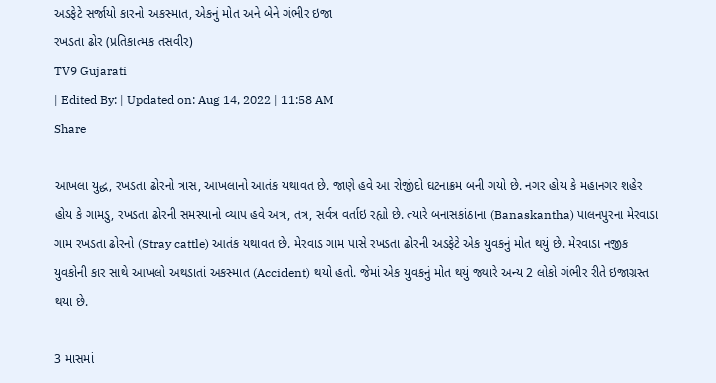અડફેટે સર્જાયો કારનો અકસ્માત, એકનું મોત અને બેને ગંભીર ઇજા
રખડતા ઢોર (પ્રતિકાત્મક તસવીર)
TV9 Gujarati
| Edited By: | Updated on: Aug 14, 2022 | 11:58 AM
Share

આખલા યુદ્ધ, રખડતા ઢોરનો ત્રાસ, આખલાનો આતંક યથાવત છે. જાણે હવે આ રોજીંદો ઘટનાક્રમ બની ગયો છે. નગર હોય કે મહાનગર શહેર હોય કે ગામડુ, રખડતા ઢોરની સમસ્યાનો વ્યાપ હવે અત્ર, તત્ર, સર્વત્ર વર્તાઇ રહ્યો છે. ત્યારે બનાસકાંઠાના (Banaskantha) પાલનપુરના મેરવાડા ગામ રખડતા ઢોરનો (Stray cattle) આતંક યથાવત છે. મેરવાડ ગામ પાસે રખડતા ઢોરની અડફેટે એક યુવકનું મોત થયું છે. મેરવાડા નજીક યુવકોની કાર સાથે આખલો અથડાતાં અકસ્માત (Accident) થયો હતો. જેમાં એક યુવકનું મોત થયું જ્યારે અન્ય 2 લોકો ગંભીર રીતે ઇજાગ્રસ્ત થયા છે.

3 માસમાં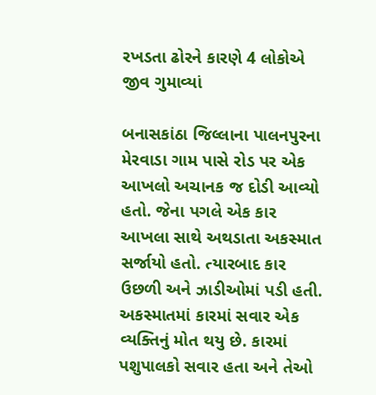રખડતા ઢોરને કારણે 4 લોકોએ જીવ ગુમાવ્યાં

બનાસકાંઠા જિલ્લાના પાલનપુરના મેરવાડા ગામ પાસે રોડ પર એક આખલો અચાનક જ દોડી આવ્યો હતો. જેના પગલે એક કાર આખલા સાથે અથડાતા અકસ્માત સર્જાયો હતો. ત્યારબાદ કાર ઉછળી અને ઝાડીઓમાં પડી હતી. અકસ્માતમાં કારમાં સવાર એક વ્યક્તિનું મોત થયુ છે. કારમાં પશુપાલકો સવાર હતા અને તેઓ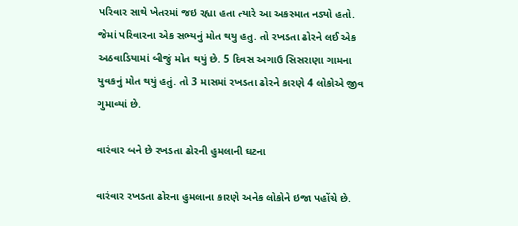પરિવાર સાથે ખેતરમાં જઇ રહ્યા હતા ત્યારે આ અકસ્માત નડ્યો હતો. જેમાં પરિવારના એક સભ્યનું મોત થયુ હતુ. તો રખડતા ઢોરને લઈ એક અઠવાડિયામાં બીજું મોત થયું છે. 5 દિવસ અગાઉ સિસરાણા ગામના યુવકનું મોત થયું હતું. તો 3 માસમાં રખડતા ઢોરને કારણે 4 લોકોએ જીવ ગુમાવ્યાં છે.

વારંવાર બને છે રખડતા ઢોરની હુમલાની ઘટના

વારંવાર રખડતા ઢોરના હુમલાના કારણે અનેક લોકોને ઇજા પહોંચે છે.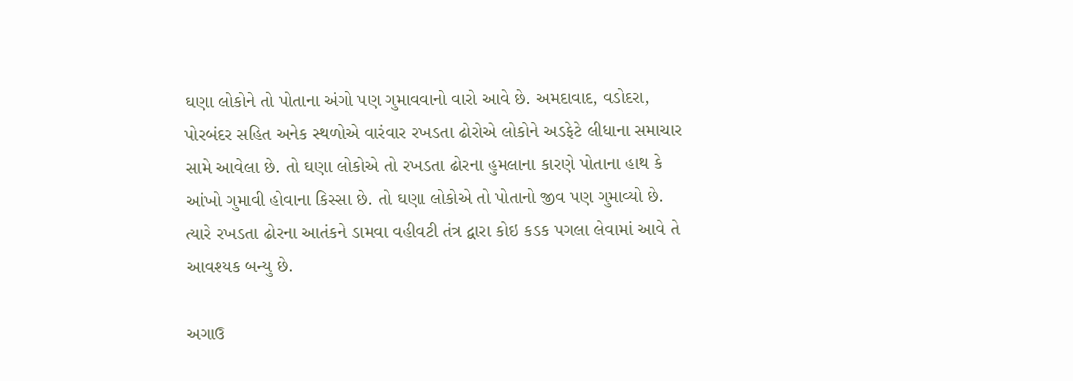ઘણા લોકોને તો પોતાના અંગો પણ ગુમાવવાનો વારો આવે છે. અમદાવાદ, વડોદરા, પોરબંદર સહિત અનેક સ્થળોએ વારંવાર રખડતા ઢોરોએ લોકોને અડફેટે લીધાના સમાચાર સામે આવેલા છે. તો ઘણા લોકોએ તો રખડતા ઢોરના હુમલાના કારણે પોતાના હાથ કે આંખો ગુમાવી હોવાના કિસ્સા છે. તો ઘણા લોકોએ તો પોતાનો જીવ પણ ગુમાવ્યો છે. ત્યારે રખડતા ઢોરના આતંકને ડામવા વહીવટી તંત્ર દ્વારા કોઇ કડક પગલા લેવામાં આવે તે આવશ્યક બન્યુ છે.

અગાઉ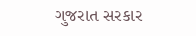ગુજરાત સરકાર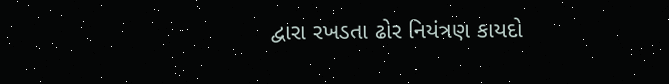દ્વારા રખડતા ઢોર નિયંત્રણ કાયદો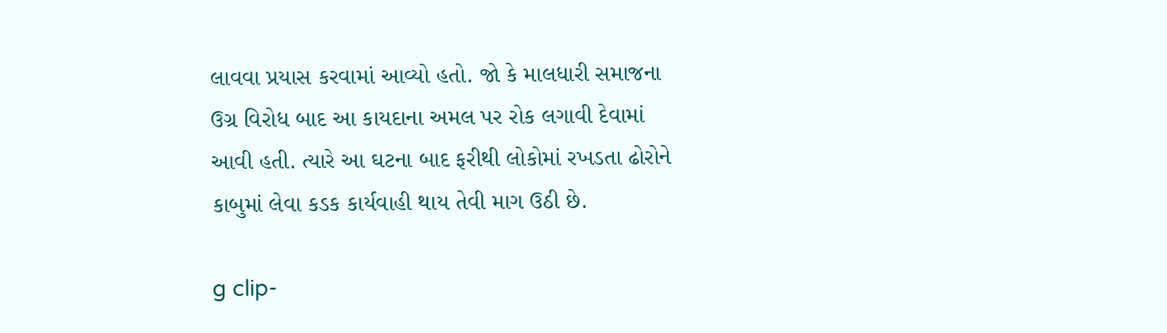લાવવા પ્રયાસ કરવામાં આવ્યો હતો. જો કે માલધારી સમાજના ઉગ્ર વિરોધ બાદ આ કાયદાના અમલ પર રોક લગાવી દેવામાં આવી હતી. ત્યારે આ ઘટના બાદ ફરીથી લોકોમાં રખડતા ઢોરોને કાબુમાં લેવા કડક કાર્યવાહી થાય તેવી માગ ઉઠી છે.

g clip-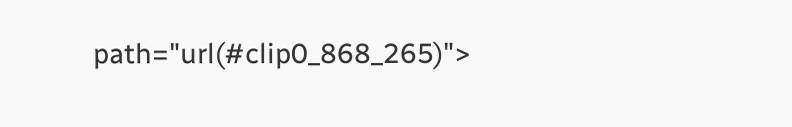path="url(#clip0_868_265)">